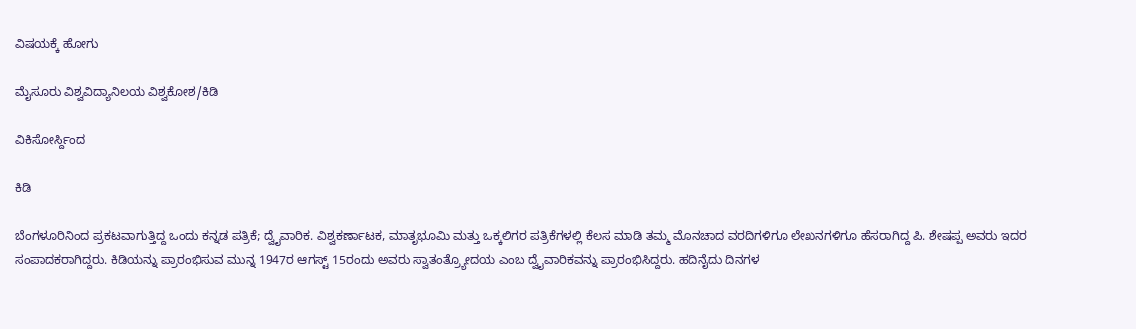ವಿಷಯಕ್ಕೆ ಹೋಗು

ಮೈಸೂರು ವಿಶ್ವವಿದ್ಯಾನಿಲಯ ವಿಶ್ವಕೋಶ/ಕಿಡಿ

ವಿಕಿಸೋರ್ಸ್ದಿಂದ

ಕಿಡಿ

ಬೆಂಗಳೂರಿನಿಂದ ಪ್ರಕಟವಾಗುತ್ತಿದ್ದ ಒಂದು ಕನ್ನಡ ಪತ್ರಿಕೆ; ದ್ವೈವಾರಿಕ. ವಿಶ್ವಕರ್ಣಾಟಕ, ಮಾತೃಭೂಮಿ ಮತ್ತು ಒಕ್ಕಲಿಗರ ಪತ್ರಿಕೆಗಳಲ್ಲಿ ಕೆಲಸ ಮಾಡಿ ತಮ್ಮ ಮೊನಚಾದ ವರದಿಗಳಿಗೂ ಲೇಖನಗಳಿಗೂ ಹೆಸರಾಗಿದ್ದ ಪಿ. ಶೇಷಪ್ಪ ಅವರು ಇದರ ಸಂಪಾದಕರಾಗಿದ್ದರು. ಕಿಡಿಯನ್ನು ಪ್ರಾರಂಭಿಸುವ ಮುನ್ನ 1947ರ ಆಗಸ್ಟ್ 15ರಂದು ಅವರು ಸ್ವಾತಂತ್ರ್ಯೋದಯ ಎಂಬ ದ್ವೈವಾರಿಕವನ್ನು ಪ್ರಾರಂಭಿಸಿದ್ದರು. ಹದಿನೈದು ದಿನಗಳ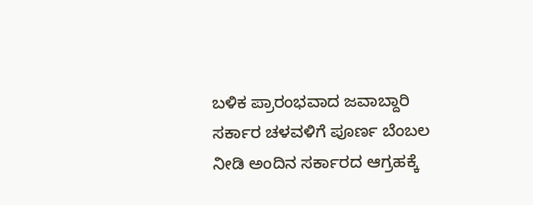ಬಳಿಕ ಪ್ರಾರಂಭವಾದ ಜವಾಬ್ದಾರಿ ಸರ್ಕಾರ ಚಳವಳಿಗೆ ಪೂರ್ಣ ಬೆಂಬಲ ನೀಡಿ ಅಂದಿನ ಸರ್ಕಾರದ ಆಗ್ರಹಕ್ಕೆ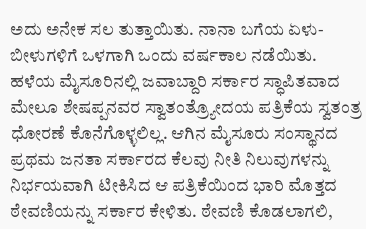ಅದು ಅನೇಕ ಸಲ ತುತ್ತಾಯಿತು. ನಾನಾ ಬಗೆಯ ಏಳು-ಬೀಳುಗಳಿಗೆ ಒಳಗಾಗಿ ಒಂದು ವರ್ಷಕಾಲ ನಡೆಯಿತು. ಹಳೆಯ ಮೈಸೂರಿನಲ್ಲಿ ಜವಾಬ್ದಾರಿ ಸರ್ಕಾರ ಸ್ಧಾಪಿತವಾದ ಮೇಲೂ ಶೇಷಪ್ಪನವರ ಸ್ವಾತಂತ್ರ್ಯೋದಯ ಪತ್ರಿಕೆಯ ಸ್ವತಂತ್ರ ಧೋರಣೆ ಕೊನೆಗೊಳ್ಳಲಿಲ್ಲ. ಆಗಿನ ಮೈಸೂರು ಸಂಸ್ಥಾನದ ಪ್ರಥಮ ಜನತಾ ಸರ್ಕಾರದ ಕೆಲವು ನೀತಿ ನಿಲುವುಗಳನ್ನು ನಿರ್ಭಯವಾಗಿ ಟೀಕಿಸಿದ ಆ ಪತ್ರಿಕೆಯಿಂದ ಭಾರಿ ಮೊತ್ತದ ಠೇವಣಿಯನ್ನು ಸರ್ಕಾರ ಕೇಳಿತು. ಠೇವಣಿ ಕೊಡಲಾಗಲಿ,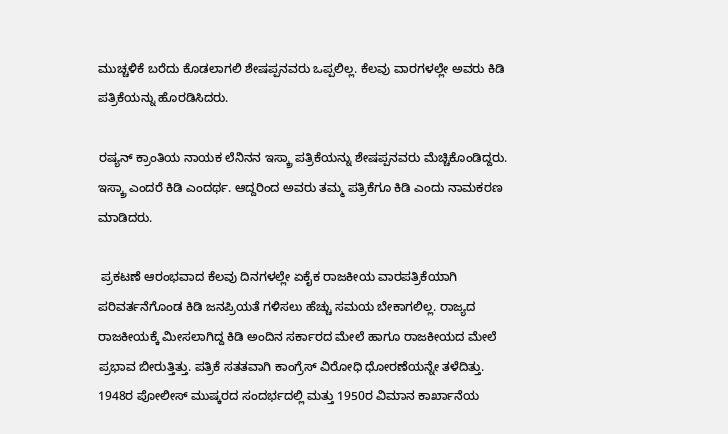ಮುಚ್ಚಳಿಕೆ ಬರೆದು ಕೊಡಲಾಗಲಿ ಶೇಷಪ್ಪನವರು ಒಪ್ಪಲಿಲ್ಲ. ಕೆಲವು ವಾರಗಳಲ್ಲೇ ಅವರು ಕಿಡಿ ಪತ್ರಿಕೆಯನ್ನು ಹೊರಡಿಸಿದರು.

ರಷ್ಯನ್ ಕ್ರಾಂತಿಯ ನಾಯಕ ಲೆನಿನನ ಇಸ್ಕ್ರಾ ಪತ್ರಿಕೆಯನ್ನು ಶೇಷಪ್ಪನವರು ಮೆಚ್ಚಿಕೊಂಡಿದ್ದರು. ಇಸ್ಕ್ರಾ ಎಂದರೆ ಕಿಡಿ ಎಂದರ್ಥ. ಆದ್ದರಿಂದ ಅವರು ತಮ್ಮ ಪತ್ರಿಕೆಗೂ ಕಿಡಿ ಎಂದು ನಾಮಕರಣ ಮಾಡಿದರು.

 ಪ್ರಕಟಣೆ ಆರಂಭವಾದ ಕೆಲವು ದಿನಗಳಲ್ಲೇ ಏಕೈಕ ರಾಜಕೀಯ ವಾರಪತ್ರಿಕೆಯಾಗಿ ಪರಿವರ್ತನೆಗೊಂಡ ಕಿಡಿ ಜನಪ್ರಿಯತೆ ಗಳಿಸಲು ಹೆಚ್ಚು ಸಮಯ ಬೇಕಾಗಲಿಲ್ಲ. ರಾಜ್ಯದ ರಾಜಕೀಯಕ್ಕೆ ಮೀಸಲಾಗಿದ್ದ ಕಿಡಿ ಅಂದಿನ ಸರ್ಕಾರದ ಮೇಲೆ ಹಾಗೂ ರಾಜಕೀಯದ ಮೇಲೆ ಪ್ರಭಾವ ಬೀರುತ್ತಿತ್ತು. ಪತ್ರಿಕೆ ಸತತವಾಗಿ ಕಾಂಗ್ರೆಸ್ ವಿರೋಧಿ ಧೋರಣೆಯನ್ನೇ ತಳೆದಿತ್ತು. 1948ರ ಪೋಲೀಸ್ ಮುಷ್ಕರದ ಸಂದರ್ಭದಲ್ಲಿ ಮತ್ತು 1950ರ ವಿಮಾನ ಕಾರ್ಖಾನೆಯ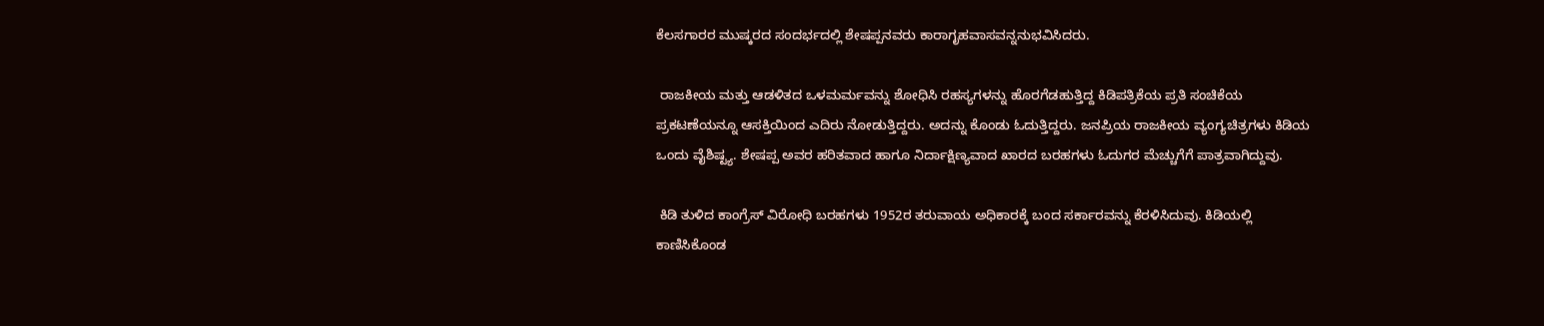ಕೆಲಸಗಾರರ ಮುಷ್ಕರದ ಸಂದರ್ಭದಲ್ಲಿ ಶೇಷಪ್ಪನವರು ಕಾರಾಗೃಹವಾಸವನ್ನನುಭವಿಸಿದರು.

 ರಾಜಕೀಯ ಮತ್ತು ಆಡಳಿತದ ಒಳಮರ್ಮವನ್ನು ಶೋಧಿಸಿ ರಹಸ್ಯಗಳನ್ನು ಹೊರಗೆಡಹುತ್ತಿದ್ದ ಕಿಡಿಪತ್ರಿಕೆಯ ಪ್ರತಿ ಸಂಚಿಕೆಯ ಪ್ರಕಟಣೆಯನ್ನೂ ಆಸಕ್ತಿಯಿಂದ ಎದಿರು ನೋಡುತ್ತಿದ್ದರು. ಅದನ್ನು ಕೊಂಡು ಓದುತ್ತಿದ್ದರು. ಜನಪ್ರಿಯ ರಾಜಕೀಯ ವ್ಯಂಗ್ಯಚಿತ್ರಗಳು ಕಿಡಿಯ ಒಂದು ವೈಶಿಷ್ಟ್ಯ. ಶೇಷಪ್ಪ ಅವರ ಹರಿತವಾದ ಹಾಗೂ ನಿರ್ದಾಕ್ಷಿಣ್ಯವಾದ ಖಾರದ ಬರಹಗಳು ಓದುಗರ ಮೆಚ್ಚುಗೆಗೆ ಪಾತ್ರವಾಗಿದ್ದುವು.

 ಕಿಡಿ ತುಳಿದ ಕಾಂಗ್ರೆಸ್ ವಿರೋಧಿ ಬರಹಗಳು 1952ರ ತರುವಾಯ ಅಧಿಕಾರಕ್ಕೆ ಬಂದ ಸರ್ಕಾರವನ್ನು ಕೆರಳಿಸಿದುವು. ಕಿಡಿಯಲ್ಲಿ ಕಾಣಿಸಿಕೊಂಡ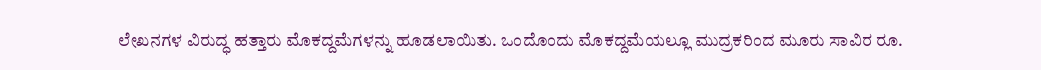ಲೇಖನಗಳ ವಿರುದ್ಧ ಹತ್ತಾರು ಮೊಕದ್ದಮೆಗಳನ್ನು ಹೂಡಲಾಯಿತು. ಒಂದೊಂದು ಮೊಕದ್ದಮೆಯಲ್ಲೂ ಮುದ್ರಕರಿಂದ ಮೂರು ಸಾವಿರ ರೂ.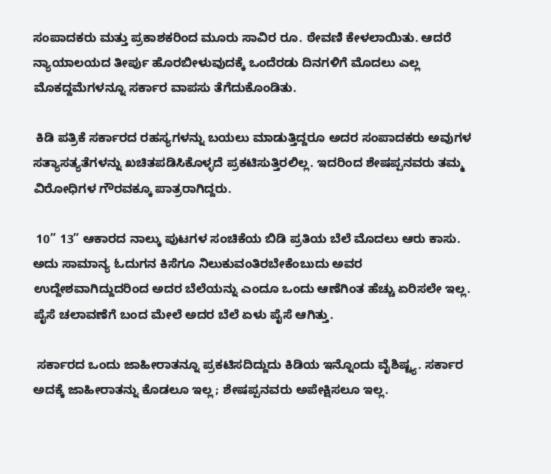ಸಂಪಾದಕರು ಮತ್ತು ಪ್ರಕಾಶಕರಿಂದ ಮೂರು ಸಾವಿರ ರೂ. ಠೇವಣಿ ಕೇಳಲಾಯಿತು. ಆದರೆ ನ್ಯಾಯಾಲಯದ ತೀರ್ಪು ಹೊರಬೀಳುವುದಕ್ಕೆ ಒಂದೆರಡು ದಿನಗಳಿಗೆ ಮೊದಲು ಎಲ್ಲ ಮೊಕದ್ದಮೆಗಳನ್ನೂ ಸರ್ಕಾರ ವಾಪಸು ತೆಗೆದುಕೊಂಡಿತು.

 ಕಿಡಿ ಪತ್ರಿಕೆ ಸರ್ಕಾರದ ರಹಸ್ಯಗಳನ್ನು ಬಯಲು ಮಾಡುತ್ತಿದ್ದರೂ ಅದರ ಸಂಪಾದಕರು ಅವುಗಳ ಸತ್ಯಾಸತ್ಯತೆಗಳನ್ನು ಖಚಿತಪಡಿಸಿಕೊಳ್ಳದೆ ಪ್ರಕಟಿಸುತ್ತಿರಲಿಲ್ಲ. ಇದರಿಂದ ಶೇಷಪ್ಪನವರು ತಮ್ಮ ವಿರೋಧಿಗಳ ಗೌರವಕ್ಕೂ ಪಾತ್ರರಾಗಿದ್ದರು.

 10” 13” ಆಕಾರದ ನಾಲ್ಕು ಪುಟಗಳ ಸಂಚಿಕೆಯ ಬಿಡಿ ಪ್ರತಿಯ ಬೆಲೆ ಮೊದಲು ಆರು ಕಾಸು. ಅದು ಸಾಮಾನ್ಯ ಓದುಗನ ಕಿಸೆಗೂ ನಿಲುಕುವಂತಿರಬೇಕೆಂಬುದು ಅವರ ಉದ್ದೇಶವಾಗಿದ್ದುದರಿಂದ ಅದರ ಬೆಲೆಯನ್ನು ಎಂದೂ ಒಂದು ಆಣೆಗಿಂತ ಹೆಚ್ಚು ಏರಿಸಲೇ ಇಲ್ಲ. ಪೈಸೆ ಚಲಾವಣೆಗೆ ಬಂದ ಮೇಲೆ ಅದರ ಬೆಲೆ ಏಳು ಪೈಸೆ ಆಗಿತ್ತು.

 ಸರ್ಕಾರದ ಒಂದು ಜಾಹೀರಾತನ್ನೂ ಪ್ರಕಟಿಸದಿದ್ದುದು ಕಿಡಿಯ ಇನ್ನೊಂದು ವೈಶಿಷ್ಟ್ಯ. ಸರ್ಕಾರ ಅದಕ್ಕೆ ಜಾಹೀರಾತನ್ನು ಕೊಡಲೂ ಇಲ್ಲ; ಶೇಷಪ್ಪನವರು ಅಪೇಕ್ಷಿಸಲೂ ಇಲ್ಲ.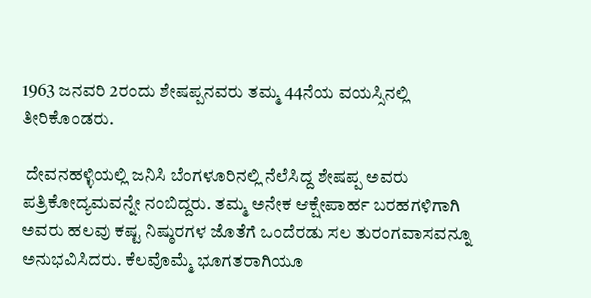1963 ಜನವರಿ 2ರಂದು ಶೇಷಪ್ಪನವರು ತಮ್ಮ 44ನೆಯ ವಯಸ್ಸಿನಲ್ಲಿ ತೀರಿಕೊಂಡರು.

 ದೇವನಹಳ್ಳಿಯಲ್ಲಿ ಜನಿಸಿ ಬೆಂಗಳೂರಿನಲ್ಲಿ ನೆಲೆಸಿದ್ದ ಶೇಷಪ್ಪ ಅವರು ಪತ್ರಿಕೋದ್ಯಮವನ್ನೇ ನಂಬಿದ್ದರು. ತಮ್ಮ ಅನೇಕ ಆಕ್ಷೇಪಾರ್ಹ ಬರಹಗಳಿಗಾಗಿ ಅವರು ಹಲವು ಕಷ್ಟ ನಿಷ್ಠುರಗಳ ಜೊತೆಗೆ ಒಂದೆರಡು ಸಲ ತುರಂಗವಾಸವನ್ನೂ ಅನುಭವಿಸಿದರು. ಕೆಲವೊಮ್ಮೆ ಭೂಗತರಾಗಿಯೂ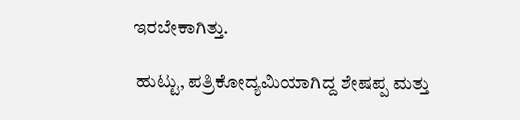ಇರಬೇಕಾಗಿತ್ತು.

 ಹುಟ್ಟು, ಪತ್ರಿಕೋದ್ಯಮಿಯಾಗಿದ್ದ ಶೇಷಪ್ಪ ಮತ್ತು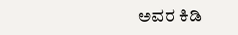ಅವರ ಕಿಡಿ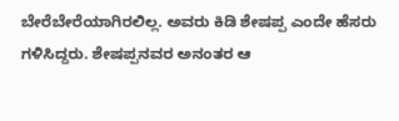ಬೇರೆಬೇರೆಯಾಗಿರಲಿಲ್ಲ. ಅವರು ಕಿಡಿ ಶೇಷಪ್ಪ ಎಂದೇ ಹೆಸರು ಗಳಿಸಿದ್ದರು. ಶೇಷಪ್ಪನವರ ಅನಂತರ ಆ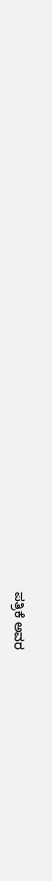ಪತ್ರಿಕೆ ಅವರ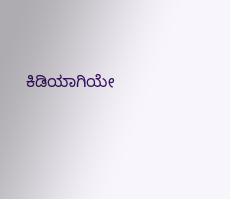ಕಿಡಿಯಾಗಿಯೇ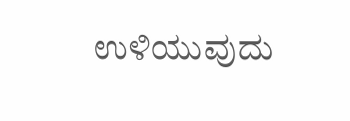ಉಳಿಯುವುದು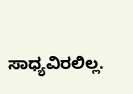ಸಾಧ್ಯವಿರಲಿಲ್ಲ.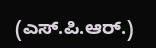(ಎಸ್.ಪಿ.ಆರ್.)